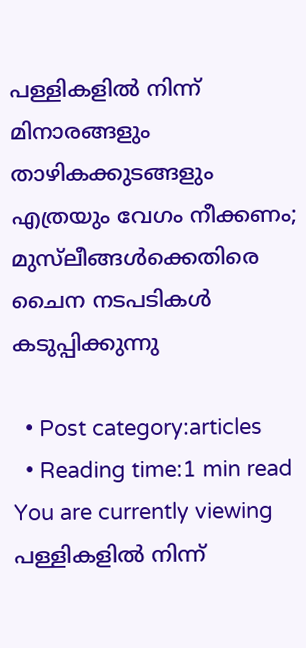പള്ളികളില്‍ നിന്ന് മിനാരങ്ങളും താഴികക്കുടങ്ങളും എത്രയും വേഗം നീക്കണം; മുസ്‌ലീങ്ങള്‍ക്കെതിരെ ചൈന നടപടികള്‍ കടുപ്പിക്കുന്നു

  • Post category:articles
  • Reading time:1 min read
You are currently viewing പള്ളികളില്‍ നിന്ന്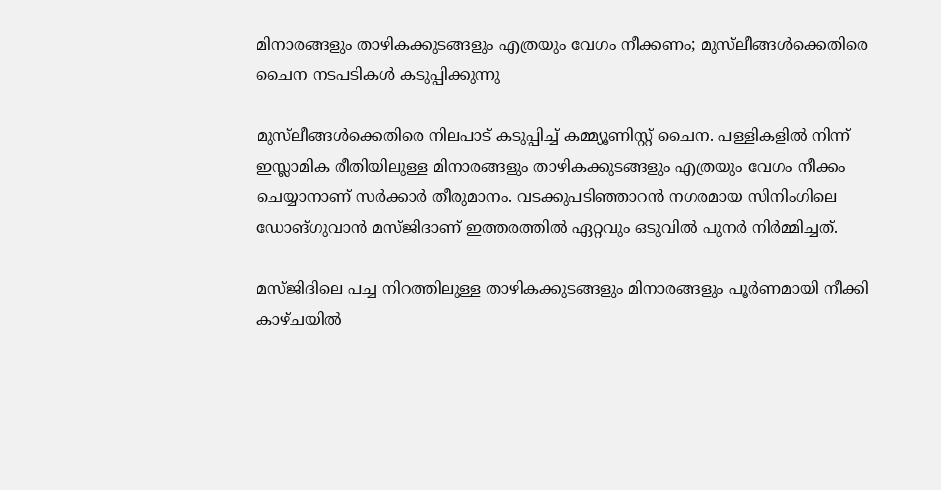മിനാരങ്ങളും താഴികക്കുടങ്ങളും എത്രയും വേഗം നീക്കണം; മുസ്‌ലീങ്ങള്‍ക്കെതിരെ  ചൈന നടപടികള്‍ കടുപ്പിക്കുന്നു

മുസ്‌ലീങ്ങള്‍ക്കെതിരെ നിലപാട് കടുപ്പിച്ച് കമ്മ്യൂണിസ്റ്റ് ചൈന. പള്ളികളില്‍ നിന്ന് ഇസ്ലാമിക രീതിയിലുള്ള മിനാരങ്ങളും താഴികക്കുടങ്ങളും എത്രയും വേഗം നീക്കം ചെയ്യാനാണ് സര്‍ക്കാര്‍ തീരുമാനം. വടക്കുപടിഞ്ഞാറന്‍ നഗരമായ സിനിംഗിലെ ഡോങ്ഗുവാന്‍ മസ്ജിദാണ് ഇത്തരത്തില്‍ ഏറ്റവും ഒടുവില്‍ പുനര്‍ നിര്‍മ്മിച്ചത്.

മസ്ജിദിലെ പച്ച നിറത്തിലുള്ള താഴികക്കുടങ്ങളും മിനാരങ്ങളും പൂര്‍ണമായി നീക്കി കാഴ്ചയില്‍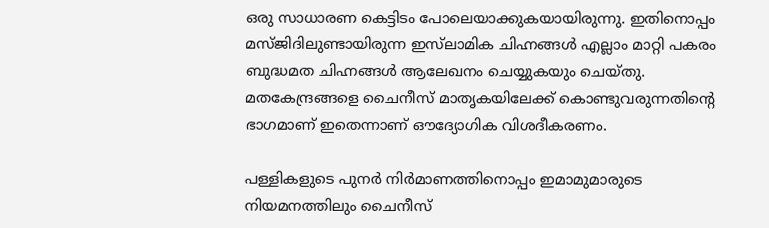ഒരു സാധാരണ കെട്ടിടം പോലെയാക്കുകയായിരുന്നു. ഇതിനൊപ്പം മസ്ജിദിലുണ്ടായിരുന്ന ഇസ്‌ലാമിക ചിഹ്നങ്ങള്‍ എല്ലാം മാറ്റി പകരം ബുദ്ധമത ചിഹ്നങ്ങള്‍ ആലേഖനം ചെയ്യുകയും ചെയ്തു. മതകേന്ദ്രങ്ങളെ ചൈനീസ് മാതൃകയിലേക്ക് കൊണ്ടുവരുന്നതിൻ്റെ ഭാഗമാണ് ഇതെന്നാണ് ഔദ്യോഗിക വിശദീകരണം.

പള്ളികളുടെ പുനര്‍ നിര്‍മാണത്തിനൊപ്പം ഇമാമുമാരുടെ നിയമനത്തിലും ചൈനീസ്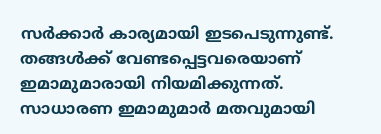സര്‍ക്കാര്‍ കാര്യമായി ഇടപെടുന്നുണ്ട്. തങ്ങള്‍ക്ക് വേണ്ടപ്പെട്ടവരെയാണ് ഇമാമുമാരായി നിയമിക്കുന്നത്. സാധാരണ ഇമാമുമാര്‍ മതവുമായി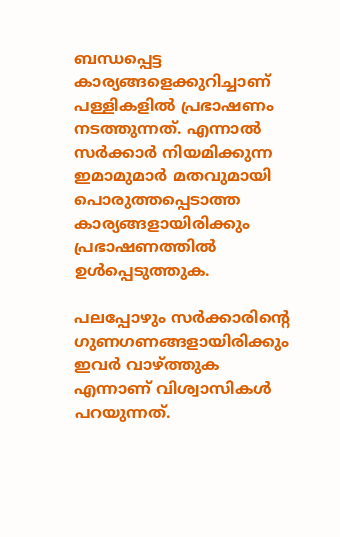ബന്ധപ്പെട്ട കാര്യങ്ങളെക്കുറിച്ചാണ് പള്ളികളില്‍ പ്രഭാഷണം നടത്തുന്നത്. എന്നാല്‍ സര്‍ക്കാര്‍ നിയമിക്കുന്ന ഇമാമുമാര്‍ മതവുമായി പൊരുത്തപ്പെടാത്ത കാര്യങ്ങളായിരിക്കും പ്രഭാഷണത്തില്‍ ഉള്‍പ്പെടുത്തുക.

പലപ്പോഴും സര്‍ക്കാരിൻ്റെ ഗുണഗണങ്ങളായിരിക്കും ഇവര്‍ വാഴ്ത്തുക എന്നാണ് വിശ്വാസികള്‍ പറയുന്നത്.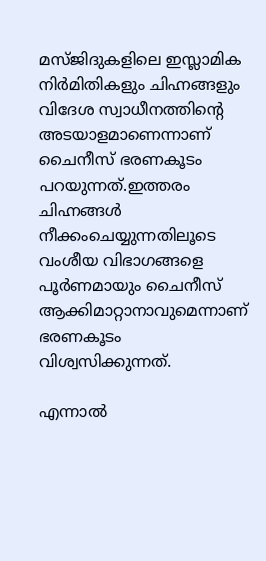മസ്ജിദുകളിലെ ഇസ്ലാമിക നിര്‍മിതികളും ചിഹ്നങ്ങളും വിദേശ സ്വാധീനത്തിൻ്റെ അടയാളമാണെന്നാണ് ചൈനീസ് ഭരണകൂടം പറയുന്നത്.ഇത്തരം ചിഹ്നങ്ങള്‍ നീക്കംചെയ്യുന്നതിലൂടെ വംശീയ വിഭാഗങ്ങളെ പൂര്‍ണമായും ചൈനീസ് ആക്കിമാറ്റാനാവുമെന്നാണ് ഭരണകൂടം വിശ്വസിക്കുന്നത്.

എന്നാല്‍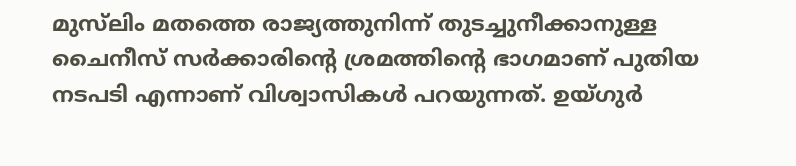മുസ്‌ലിം മതത്തെ രാജ്യത്തുനിന്ന് തുടച്ചുനീക്കാനുള്ള ചൈനീസ് സര്‍ക്കാരിൻ്റെ ശ്രമത്തിൻ്റെ ഭാഗമാണ് പുതിയ നടപടി എന്നാണ് വിശ്വാസികള്‍ പറയുന്നത്. ഉയ്ഗുര്‍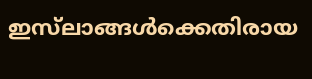ഇസ്‌ലാങ്ങള്‍ക്കെതിരായ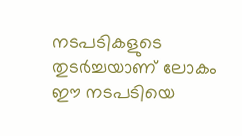നടപടികളുടെ തുടര്‍ച്ചയാണ് ലോകം ഈ നടപടിയെ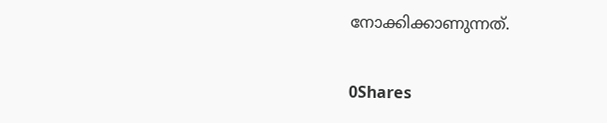നോക്കിക്കാണുന്നത്.

0Shares